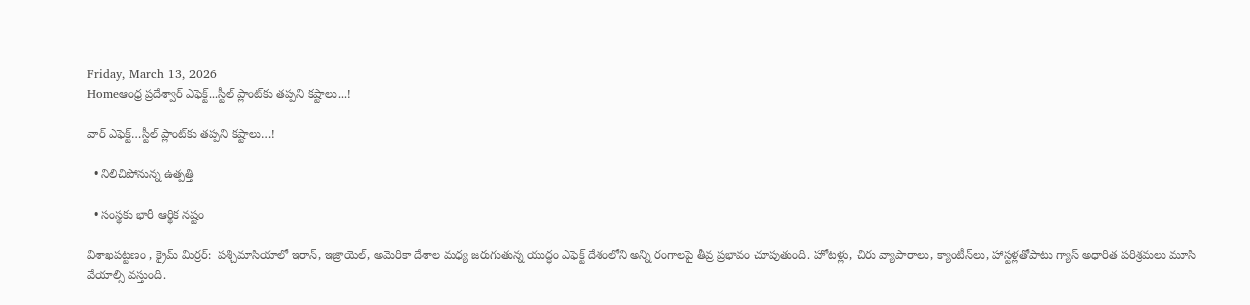Friday, March 13, 2026
Homeఆంధ్ర ప్రదేశ్వార్ ఎఫెక్ట్...స్టీల్ ప్లాంట్‌కు త‌ప్ప‌ని క‌ష్టాలు...!

వార్ ఎఫెక్ట్…స్టీల్ ప్లాంట్‌కు త‌ప్ప‌ని క‌ష్టాలు…!

  • నిలిచిపోనున్న ఉత్ప‌త్తి

  • సంస్థ‌కు భారీ ఆర్థిక న‌ష్టం

విశాఖపట్టణం , క్రైమ్ మిర్ర‌ర్‌:  పశ్చిమాసియాలో ఇరాన్, ఇజ్రాయెల్‌, అమెరికా దేశాల మధ్య జరుగుతున్న యుద్ధం ఎఫెక్ట్ దేశంలోని అన్ని రంగాల‌పై తీవ్ర ప్ర‌భావం చూపుతుంది. హోట‌ళ్లు, చిరు వ్యాపారాలు, క్యాంటీన్‌లు, హాస్ట‌ళ్లతోపాటు గ్యాస్ అధారిత ప‌రిశ్ర‌మ‌లు మూసి వేయాల్సి వ‌స్తుంది.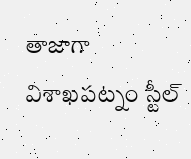తాజాగా విశాఖ‌ప‌ట్నం స్టీల్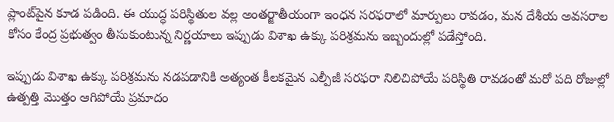ప్లాంట్‌పైన కూడ ప‌డింది. ఈ యుద్ధ పరిస్థితుల వల్ల అంతర్జాతీయంగా ఇంధన సరఫరాలో మార్పులు రావడం, మన దేశీయ అవసరాల కోసం కేంద్ర ప్రభుత్వం తీసుకుంటున్న నిర్ణయాలు ఇప్పుడు విశాఖ ఉక్కు పరిశ్రమను ఇబ్బందుల్లో పడేస్తోంది.

ఇప్పుడు విశాఖ ఉక్కు పరిశ్రమను నడపడానికి అత్యంత కీలకమైన ఎల్పీజీ సరఫరా నిలిచిపోయే పరిస్థితి రావడంతో మ‌రో పది రోజుల్లో ఉత్పత్తి మొత్తం ఆగిపోయే ప్రమాదం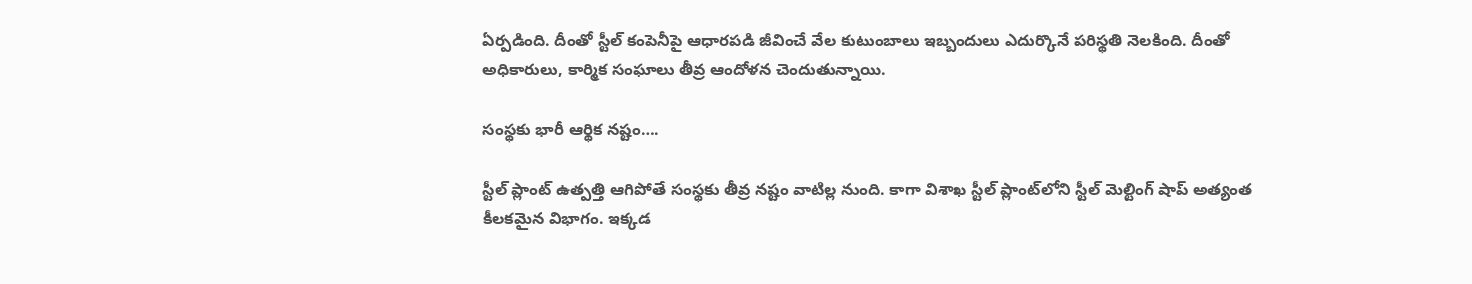ఏర్పడింది. దీంతో స్టీల్ కంపెనీపై ఆధార‌ప‌డి జీవించే వేల కుటుంబాలు ఇబ్బందులు ఎదుర్కొనే ప‌రిస్థ‌తి నెల‌కింది. దీంతో అధికారులు, కార్మిక సంఘాలు తీవ్ర ఆందోళన చెందుతున్నాయి.

సంస్థ‌కు భారీ ఆర్థిక న‌ష్టం….

స్టీల్ ప్లాంట్ ఉత్ప‌త్తి ఆగిపోతే సంస్థ‌కు తీవ్ర న‌ష్టం వాటిల్ల నుంది. కాగా విశాఖ స్టీల్ ప్లాంట్‌లోని స్టీల్‌ మెల్టింగ్ షాప్‌ అత్యంత కీలకమైన విభాగం. ఇక్కడ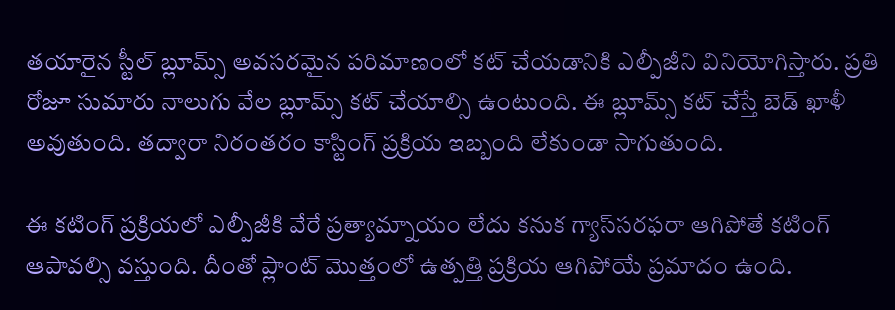తయారైన స్టీల్ బ్లూమ్స్‌ అవసరమైన పరిమాణంలో కట్ చేయడానికి ఎల్పీజీని వినియోగిస్తారు. ప్రతి రోజూ సుమారు నాలుగు వేల బ్లూమ్స్ కట్ చేయాల్సి ఉంటుంది. ఈ బ్లూమ్స్‌ కట్ చేస్తే బెడ్ ఖాళీ అవుతుంది. తద్వారా నిరంతరం కాస్టింగ్ ప్రక్రియ ఇబ్బంది లేకుండా సాగుతుంది.

ఈ కటింగ్‌ ప్రక్రియలో ఎల్పీజీకి వేరే ప్రత్యామ్నాయం లేదు క‌నుక గ్యాస్‌స‌ర‌ఫ‌రా ఆగిపోతే క‌టింగ్ ఆపావ‌ల్సి వ‌స్తుంది. దీంతో ప్లాంట్ మొత్తంలో ఉత్పత్తి ప్రక్రియ ఆగిపోయే ప్రమాదం ఉంది.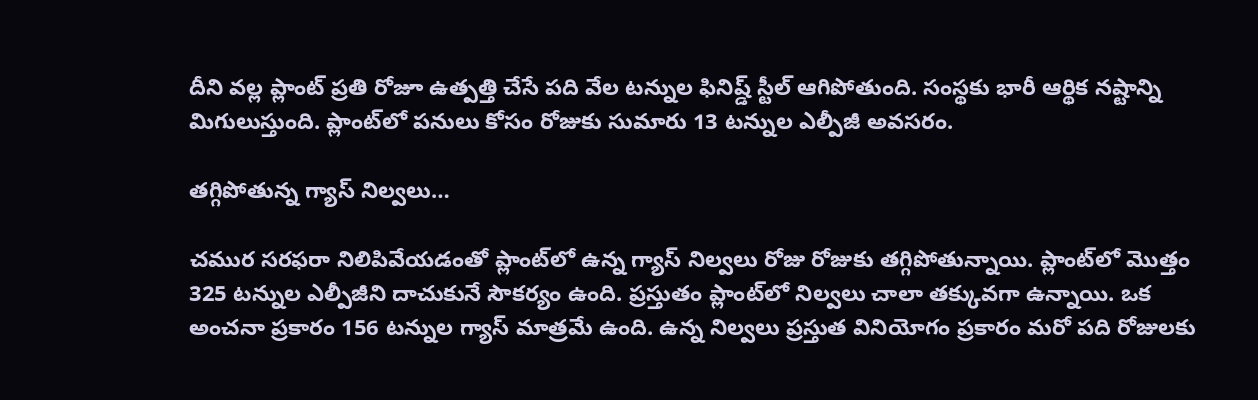దీని వల్ల ప్లాంట్‌ ప్రతి రోజూ ఉత్పత్తి చేసే పది వేల టన్నుల ఫినిష్డ్‌ స్టీల్ ఆగిపోతుంది. సంస్థకు భారీ ఆర్థిక నష్టాన్ని మిగులుస్తుంది. ప్లాంట్‌లో పనులు కోసం రోజుకు సుమారు 13 టన్నుల ఎల్పీజీ అవసరం.

త‌గ్గిపోతున్న గ్యాస్ నిల్వ‌లు…

చ‌ముర స‌ర‌ఫ‌రా నిలిపివేయ‌డంతో ప్లాంట్‌లో ఉన్న గ్యాస్ నిల్వ‌లు రోజు రోజుకు త‌గ్గిపోతున్నాయి. ప్లాంట్‌లో మొత్తం 325 టన్నుల ఎల్పీజీని దాచుకునే సౌకర్యం ఉంది. ప్రస్తుతం ప్లాంట్‌లో నిల్వలు చాలా తక్కువగా ఉన్నాయి. ఒక అంచనా ప్రకారం 156 టన్నుల గ్యాస్ మాత్రమే ఉంది. ఉన్న నిల్వలు ప్రస్తుత వినియోగం ప్రకారం మరో పది రోజులకు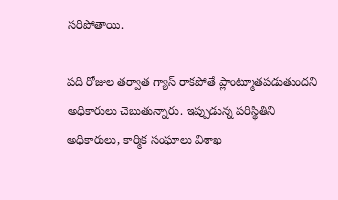సరిపోతాయి.

పది రోజుల తర్వాత గ్యాస్ రాకపోతే ప్లాంట్మూతపడుతుందని అధికారులు చెబుతున్నారు. ఇప్పుడున్న‌ పరిస్థితిని అధికారులు, కార్మిక సంఘాలు విశాఖ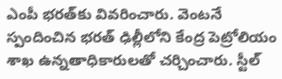ఎంపీ భరత్‌కు వివరించారు. వెంటనే స్పందించిన భరత్ ఢిల్లీలోని కేంద్ర పెట్రోలియం శాఖ ఉన్నతాధికారులతో చర్చించారు. స్టీల్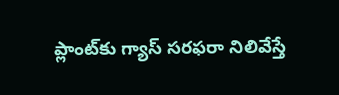ప్లాంట్‌కు గ్యాస్ సరఫరా నిలివేస్తే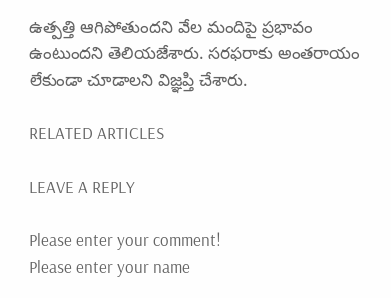ఉత్పత్తి ఆగిపోతుందని వేల మందిపై ప్రభావం ఉంటుందని తెలియజేశారు. సరఫరాకు అంతరాయం లేకుండా చూడాలని విజ్ఞప్తి చేశారు.

RELATED ARTICLES

LEAVE A REPLY

Please enter your comment!
Please enter your name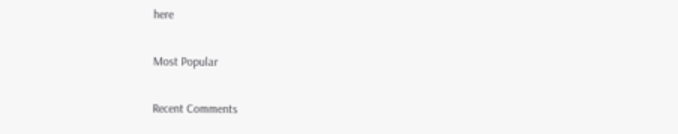here

Most Popular

Recent Comments